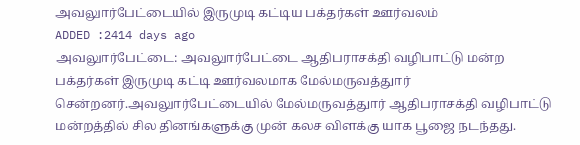அவலுார்பேட்டையில் இருமுடி கட்டிய பக்தர்கள் ஊர்வலம்
ADDED :2414 days ago
அவலுார்பேட்டை: அவலுார்பேட்டை ஆதிபராசக்தி வழிபாட்டு மன்ற பக்தர்கள் இருமுடி கட்டி ஊர்வலமாக மேல்மருவத்துார் சென்றனர்.அவலுார்பேட்டையில் மேல்மருவத்துார் ஆதிபராசக்தி வழிபாட்டு மன்றத்தில் சில தினங்களுக்கு முன் கலச விளக்கு யாக பூஜை நடந்தது.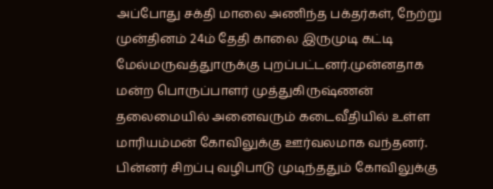அப்போது சக்தி மாலை அணிந்த பக்தர்கள், நேற்று முன்தினம் 24ம் தேதி காலை இருமுடி கட்டி மேல்மருவத்துாருக்கு புறப்பட்டனர்.முன்னதாக மன்ற பொருப்பாளர் முத்துகிருஷ்ணன் தலைமையில் அனைவரும் கடைவீதியில் உள்ள மாரியம்மன் கோவிலுக்கு ஊர்வலமாக வந்தனர். பின்னர் சிறப்பு வழிபாடு முடிந்ததும் கோவிலுக்கு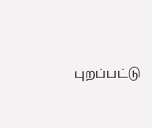புறப்பட்டு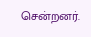சென்றனர்.